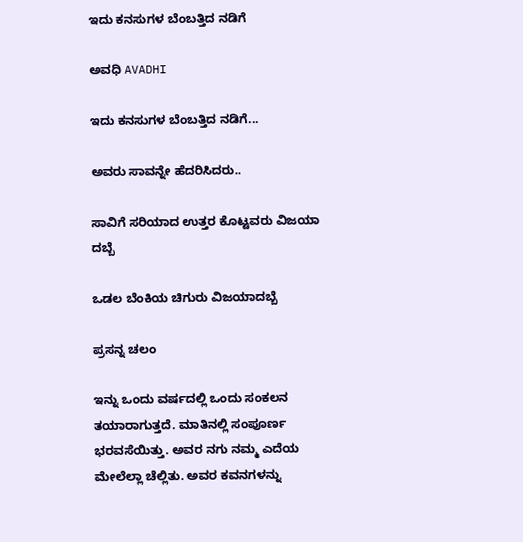ಇದು ಕನಸುಗಳ ಬೆಂಬತ್ತಿದ ನಡಿಗೆ‍

ಅವಧಿ AVADHI

ಇದು ಕನಸುಗಳ ಬೆಂಬತ್ತಿದ ನಡಿಗೆ...

ಅವರು ಸಾವನ್ನೇ ಹೆದರಿಸಿದರು..

ಸಾವಿಗೆ ಸರಿಯಾದ ಉತ್ತರ ಕೊಟ್ಟವರು ವಿಜಯಾ ದಬ್ಬೆ

ಒಡಲ ಬೆಂಕಿಯ ಚಿಗುರು ವಿಜಯಾದಬ್ಬೆ

ಪ್ರಸನ್ನ ಚಲಂ

ಇನ್ನು ಒಂದು ವರ್ಷದಲ್ಲಿ ಒಂದು ಸಂಕಲನ ತಯಾರಾಗುತ್ತದೆ. ಮಾತಿನಲ್ಲಿ ಸಂಪೂರ್ಣ ಭರವಸೆಯಿತ್ತು. ಅವರ ನಗು ನಮ್ಮ ಎದೆಯ ಮೇಲೆಲ್ಲಾ ಚೆಲ್ಲಿತು. ಅವರ ಕವನಗಳನ್ನು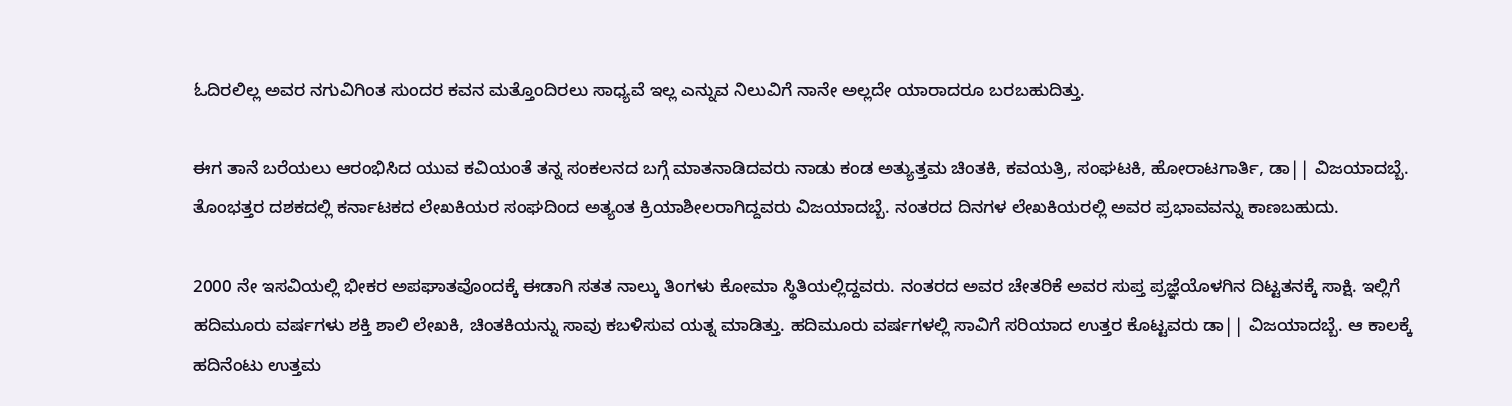ಓದಿರಲಿಲ್ಲ ಅವರ ನಗುವಿಗಿಂತ ಸುಂದರ ಕವನ ಮತ್ತೊಂದಿರಲು ಸಾಧ್ಯವೆ ಇಲ್ಲ ಎನ್ನುವ ನಿಲುವಿಗೆ ನಾನೇ ಅಲ್ಲದೇ ಯಾರಾದರೂ ಬರಬಹುದಿತ್ತು.

ಈಗ ತಾನೆ ಬರೆಯಲು ಆರಂಭಿಸಿದ ಯುವ ಕವಿಯಂತೆ ತನ್ನ ಸಂಕಲನದ ಬಗ್ಗೆ ಮಾತನಾಡಿದವರು ನಾಡು ಕಂಡ ಅತ್ಯುತ್ತಮ ಚಿಂತಕಿ, ಕವಯತ್ರಿ, ಸಂಘಟಕಿ, ಹೋರಾಟಗಾರ್ತಿ, ಡಾ|| ವಿಜಯಾದಬ್ಬೆ. ತೊಂಭತ್ತರ ದಶಕದಲ್ಲಿ ಕರ್ನಾಟಕದ ಲೇಖಕಿಯರ ಸಂಘದಿಂದ ಅತ್ಯಂತ ಕ್ರಿಯಾಶೀಲರಾಗಿದ್ದವರು ವಿಜಯಾದಬ್ಬೆ. ನಂತರದ ದಿನಗಳ ಲೇಖಕಿಯರಲ್ಲಿ ಅವರ ಪ್ರಭಾವವನ್ನು ಕಾಣಬಹುದು.

2000 ನೇ ಇಸವಿಯಲ್ಲಿ ಭೀಕರ ಅಪಘಾತವೊಂದಕ್ಕೆ ಈಡಾಗಿ ಸತತ ನಾಲ್ಕು ತಿಂಗಳು ಕೋಮಾ ಸ್ಥಿತಿಯಲ್ಲಿದ್ದವರು. ನಂತರದ ಅವರ ಚೇತರಿಕೆ ಅವರ ಸುಪ್ತ ಪ್ರಜ್ಞೆಯೊಳಗಿನ ದಿಟ್ಟತನಕ್ಕೆ ಸಾಕ್ಷಿ. ಇಲ್ಲಿಗೆ ಹದಿಮೂರು ವರ್ಷಗಳು ಶಕ್ತಿ ಶಾಲಿ ಲೇಖಕಿ, ಚಿಂತಕಿಯನ್ನು ಸಾವು ಕಬಳಿಸುವ ಯತ್ನ ಮಾಡಿತ್ತು. ಹದಿಮೂರು ವರ್ಷಗಳಲ್ಲಿ ಸಾವಿಗೆ ಸರಿಯಾದ ಉತ್ತರ ಕೊಟ್ಟವರು ಡಾ|| ವಿಜಯಾದಬ್ಬೆ. ಆ ಕಾಲಕ್ಕೆ ಹದಿನೆಂಟು ಉತ್ತಮ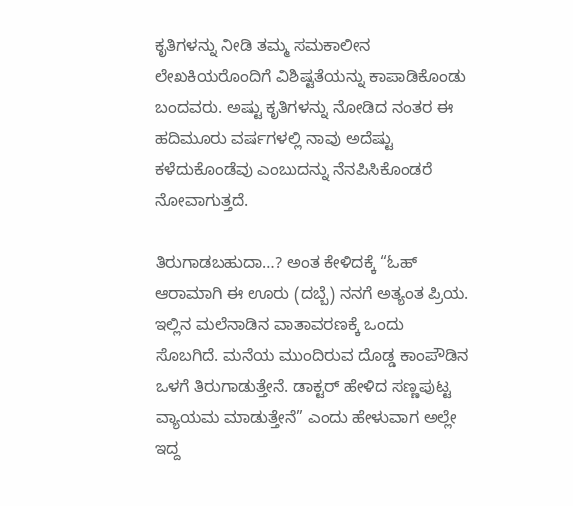ಕೃತಿಗಳನ್ನು ನೀಡಿ ತಮ್ಮ ಸಮಕಾಲೀನ ಲೇಖಕಿಯರೊಂದಿಗೆ ವಿಶಿಷ್ಟತೆಯನ್ನು ಕಾಪಾಡಿಕೊಂಡು ಬಂದವರು. ಅಷ್ಟು ಕೃತಿಗಳನ್ನು ನೋಡಿದ ನಂತರ ಈ ಹದಿಮೂರು ವರ್ಷಗಳಲ್ಲಿ ನಾವು ಅದೆಷ್ಟು ಕಳೆದುಕೊಂಡೆವು ಎಂಬುದನ್ನು ನೆನಪಿಸಿಕೊಂಡರೆ ನೋವಾಗುತ್ತದೆ.

ತಿರುಗಾಡಬಹುದಾ…? ಅಂತ ಕೇಳಿದಕ್ಕೆ “ಓಹ್ ಆರಾಮಾಗಿ ಈ ಊರು (ದಬ್ಬೆ) ನನಗೆ ಅತ್ಯಂತ ಪ್ರಿಯ. ಇಲ್ಲಿನ ಮಲೆನಾಡಿನ ವಾತಾವರಣಕ್ಕೆ ಒಂದು ಸೊಬಗಿದೆ. ಮನೆಯ ಮುಂದಿರುವ ದೊಡ್ಡ ಕಾಂಪೌಡಿನ ಒಳಗೆ ತಿರುಗಾಡುತ್ತೇನೆ. ಡಾಕ್ಟರ್ ಹೇಳಿದ ಸಣ್ಣಪುಟ್ಟ ವ್ಯಾಯಮ ಮಾಡುತ್ತೇನೆ” ಎಂದು ಹೇಳುವಾಗ ಅಲ್ಲೇ ಇದ್ದ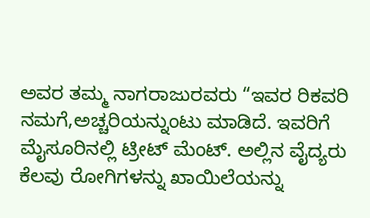ಅವರ ತಮ್ಮ ನಾಗರಾಜುರವರು “ಇವರ ರಿಕವರಿ ನಮಗೆ,ಅಚ್ಚರಿಯನ್ನುಂಟು ಮಾಡಿದೆ. ಇವರಿಗೆ ಮೈಸೂರಿನಲ್ಲಿ ಟ್ರೀಟ್ ಮೆಂಟ್. ಅಲ್ಲಿನ ವೈದ್ಯರು ಕೆಲವು ರೋಗಿಗಳನ್ನು ಖಾಯಿಲೆಯನ್ನು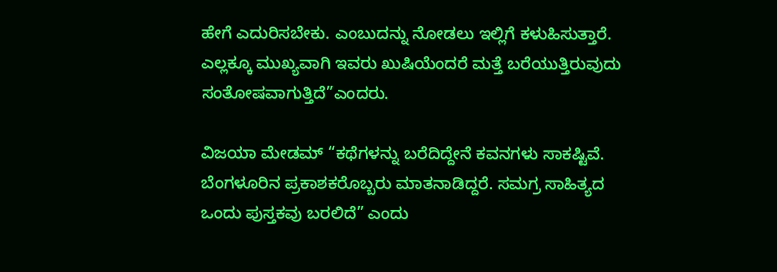ಹೇಗೆ ಎದುರಿಸಬೇಕು. ಎಂಬುದನ್ನು ನೋಡಲು ಇಲ್ಲಿಗೆ ಕಳುಹಿಸುತ್ತಾರೆ. ಎಲ್ಲಕ್ಕೂ ಮುಖ್ಯವಾಗಿ ಇವರು ಖುಷಿಯೆಂದರೆ ಮತ್ತೆ ಬರೆಯುತ್ತಿರುವುದು ಸಂತೋಷವಾಗುತ್ತಿದೆ”ಎಂದರು.

ವಿಜಯಾ ಮೇಡಮ್ “ಕಥೆಗಳನ್ನು ಬರೆದಿದ್ದೇನೆ ಕವನಗಳು ಸಾಕಷ್ಟಿವೆ. ಬೆಂಗಳೂರಿನ ಪ್ರಕಾಶಕರೊಬ್ಬರು ಮಾತನಾಡಿದ್ದರೆ. ಸಮಗ್ರ ಸಾಹಿತ್ಯದ ಒಂದು ಪುಸ್ತಕವು ಬರಲಿದೆ” ಎಂದು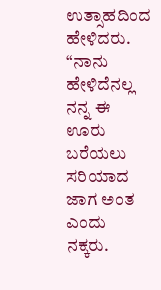ಉತ್ಸಾಹದಿಂದ ಹೇಳಿದರು. “ನಾನು ಹೇಳಿದೆನಲ್ಲ ನನ್ನ ಈ ಊರು ಬರೆಯಲು ಸರಿಯಾದ ಜಾಗ ಅಂತ ಎಂದು ನಕ್ಕರು.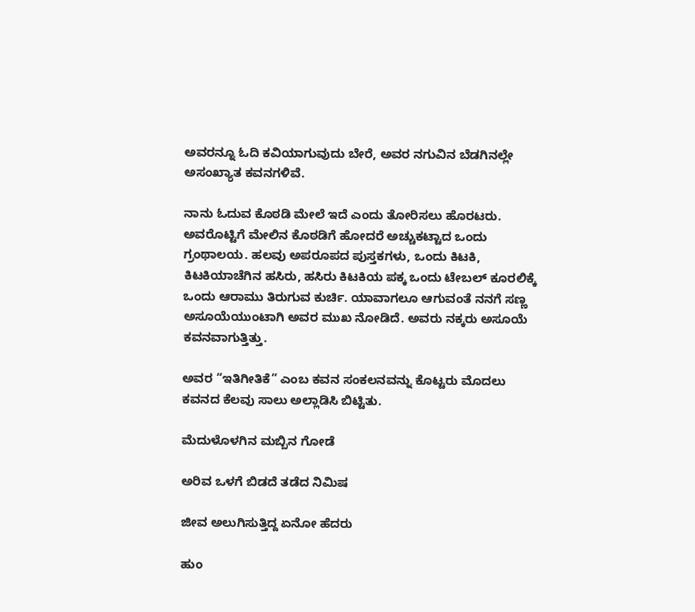ಅವರನ್ನೂ ಓದಿ ಕವಿಯಾಗುವುದು ಬೇರೆ, ಅವರ ನಗುವಿನ ಬೆಡಗಿನಲ್ಲೇ ಅಸಂಖ್ಯಾತ ಕವನಗಳಿವೆ.

ನಾನು ಓದುವ ಕೊಠಡಿ ಮೇಲೆ ಇದೆ ಎಂದು ತೋರಿಸಲು ಹೊರಟರು. ಅವರೊಟ್ಟಿಗೆ ಮೇಲಿನ ಕೊಠಡಿಗೆ ಹೋದರೆ ಅಚ್ಚುಕಟ್ಟಾದ ಒಂದು ಗ್ರಂಥಾಲಯ. ಹಲವು ಅಪರೂಪದ ಪುಸ್ತಕಗಳು, ಒಂದು ಕಿಟಕಿ, ಕಿಟಕಿಯಾಚೆಗಿನ ಹಸಿರು, ಹಸಿರು ಕಿಟಕಿಯ ಪಕ್ಕ ಒಂದು ಟೇಬಲ್ ಕೂರಲಿಕ್ಕೆ ಒಂದು ಆರಾಮು ತಿರುಗುವ ಕುರ್ಚಿ. ಯಾವಾಗಲೂ ಆಗುವಂತೆ ನನಗೆ ಸಣ್ಣ ಅಸೂಯೆಯುಂಟಾಗಿ ಅವರ ಮುಖ ನೋಡಿದೆ. ಅವರು ನಕ್ಕರು ಅಸೂಯೆ ಕವನವಾಗುತ್ತಿತ್ತು.

ಅವರ “ಇತಿಗೀತಿಕೆ” ಎಂಬ ಕವನ ಸಂಕಲನವನ್ನು ಕೊಟ್ಟರು ಮೊದಲು ಕವನದ ಕೆಲವು ಸಾಲು ಅಲ್ಲಾಡಿಸಿ ಬಿಟ್ಟಿತು.

ಮೆದುಳೊಳಗಿನ ಮಬ್ಬಿನ ಗೋಡೆ

ಅರಿವ ಒಳಗೆ ಬಿಡದೆ ತಡೆದ ನಿಮಿಷ

ಜೀವ ಅಲುಗಿಸುತ್ತಿದ್ದ ಏನೋ ಹೆದರು

ಹುಂ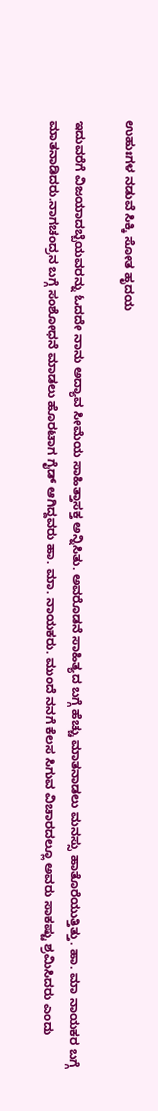ಉಹುಃಗಳ ನಡುವೆ ಸಿಕ್ಕಿ ಸೋತ ಹೃದಯ

ಇದುವರೆಗೆ ವಿಜಯಾದಬ್ಬೆಯವರನ್ನು ಓದದೇ ನಾನು ಅದ್ಯಾವ ಸೀಮೆಯ ಸಾಹಿತ್ತಾಸಕ್ತ ಅನ್ನಿಸಿತು. ಅವರೊಡನೆ ಸಾಹಿತ್ಯದ ಬಗ್ಗೆ ಹೆಚ್ಚು ಮಾತನಾಡಲು ಮನಸ್ಸು ಹಾತೊರೆಯುತ್ತಿತ್ತು. ಹಾ. ಮಾ ನಾಯಕರ ಬಗ್ಗೆ ಮಾತನಾಡಿದರು.ನಾಗಚಂದ್ರನ ಬಗ್ಗೆ ಸಂಶೋಧನೆ ಮಾಡಲು ಹೊರಟಾಗ ಗೈಡ್ ಆಗಿದ್ದವರು ಹಾ. ಮಾ. ನಾಯಕರು. ಮುಂದೆ ನನಗೆ ಕೆಲಸ ಸಿಗುವ ವಿಚಾರದಲ್ಲೂ ಅವರು ಸಾಕಷ್ಟು ಶ್ರಮಿಸಿದರು ಎಂದು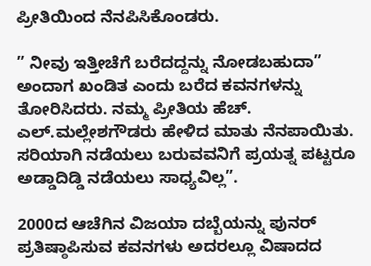ಪ್ರೀತಿಯಿಂದ ನೆನಪಿಸಿಕೊಂಡರು.

” ನೀವು ಇತ್ತೀಚೆಗೆ ಬರೆದದ್ದನ್ನು ನೋಡಬಹುದಾ” ಅಂದಾಗ ಖಂಡಿತ ಎಂದು ಬರೆದ ಕವನಗಳನ್ನು ತೋರಿಸಿದರು. ನಮ್ಮ ಪ್ರೀತಿಯ ಹೆಚ್. ಎಲ್.ಮಲ್ಲೇಶಗೌಡರು ಹೇಳಿದ ಮಾತು ನೆನಪಾಯಿತು. ಸರಿಯಾಗಿ ನಡೆಯಲು ಬರುವವನಿಗೆ ಪ್ರಯತ್ನ ಪಟ್ಟರೂ ಅಡ್ಡಾದಿಡ್ಡಿ ನಡೆಯಲು ಸಾಧ್ಯವಿಲ್ಲ”.

2000ದ ಆಚೆಗಿನ ವಿಜಯಾ ದಬ್ಬೆಯನ್ನು ಪುನರ್ ಪ್ರತಿಷ್ಠಾಪಿಸುವ ಕವನಗಳು ಅದರಲ್ಲೂ ವಿಷಾದದ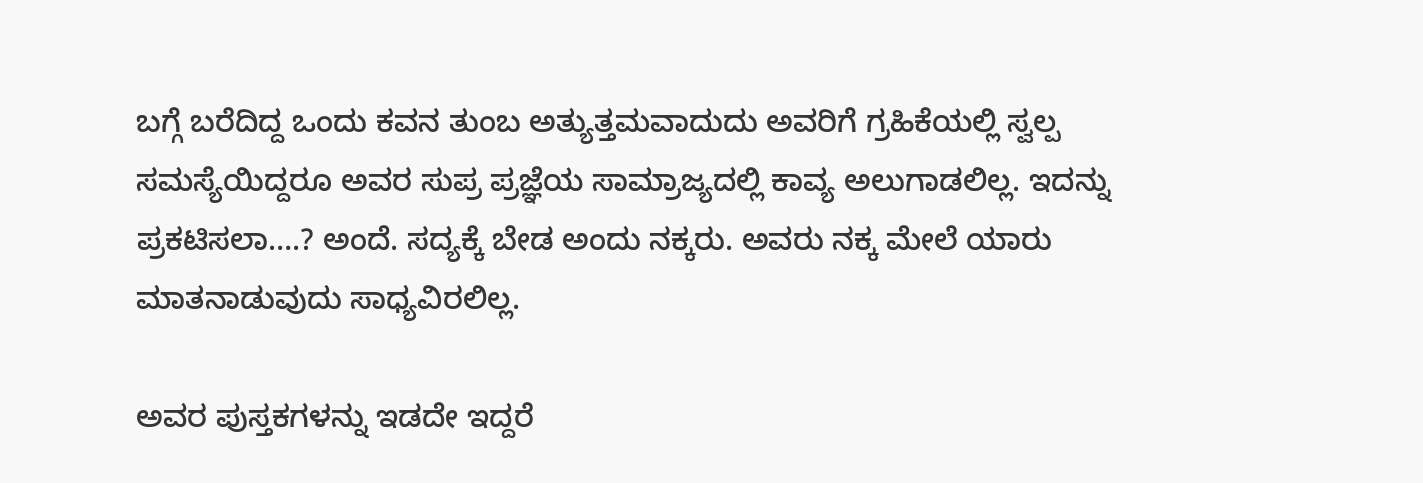ಬಗ್ಗೆ ಬರೆದಿದ್ದ ಒಂದು ಕವನ ತುಂಬ ಅತ್ಯುತ್ತಮವಾದುದು ಅವರಿಗೆ ಗ್ರಹಿಕೆಯಲ್ಲಿ ಸ್ವಲ್ಪ ಸಮಸ್ಯೆಯಿದ್ದರೂ ಅವರ ಸುಪ್ರ ಪ್ರಜ್ಞೆಯ ಸಾಮ್ರಾಜ್ಯದಲ್ಲಿ ಕಾವ್ಯ ಅಲುಗಾಡಲಿಲ್ಲ. ಇದನ್ನು ಪ್ರಕಟಿಸಲಾ….? ಅಂದೆ. ಸದ್ಯಕ್ಕೆ ಬೇಡ ಅಂದು ನಕ್ಕರು. ಅವರು ನಕ್ಕ ಮೇಲೆ ಯಾರು ಮಾತನಾಡುವುದು ಸಾಧ್ಯವಿರಲಿಲ್ಲ.

ಅವರ ಪುಸ್ತಕಗಳನ್ನು ಇಡದೇ ಇದ್ದರೆ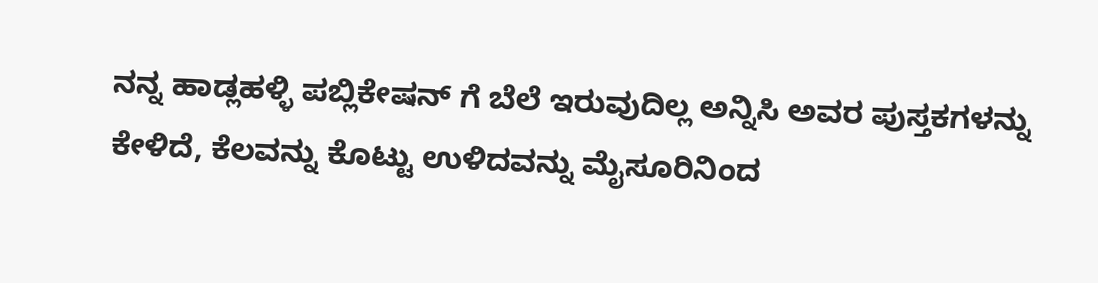ನನ್ನ ಹಾಡ್ಲಹಳ್ಳಿ ಪಬ್ಲಿಕೇಷನ್ ಗೆ ಬೆಲೆ ಇರುವುದಿಲ್ಲ ಅನ್ನಿಸಿ ಅವರ ಪುಸ್ತಕಗಳನ್ನು ಕೇಳಿದೆ, ಕೆಲವನ್ನು ಕೊಟ್ಟು ಉಳಿದವನ್ನು ಮೈಸೂರಿನಿಂದ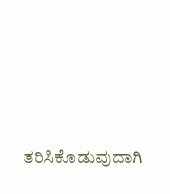ತರಿಸಿಕೊಡುವುದಾಗಿ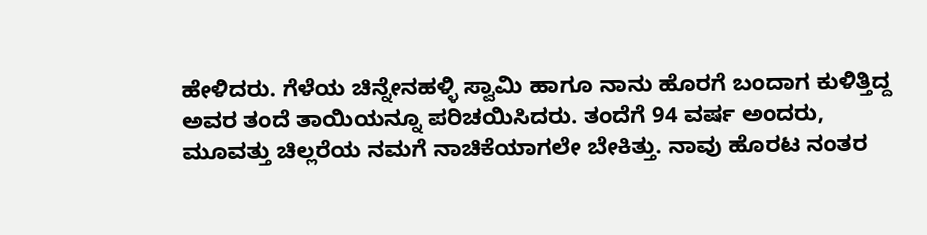ಹೇಳಿದರು. ಗೆಳೆಯ ಚಿನ್ನೇನಹಳ್ಳಿ ಸ್ವಾಮಿ ಹಾಗೂ ನಾನು ಹೊರಗೆ ಬಂದಾಗ ಕುಳಿತ್ತಿದ್ದ ಅವರ ತಂದೆ ತಾಯಿಯನ್ನೂ ಪರಿಚಯಿಸಿದರು. ತಂದೆಗೆ 94 ವರ್ಷ ಅಂದರು, ಮೂವತ್ತು ಚಿಲ್ಲರೆಯ ನಮಗೆ ನಾಚಿಕೆಯಾಗಲೇ ಬೇಕಿತ್ತು. ನಾವು ಹೊರಟ ನಂತರ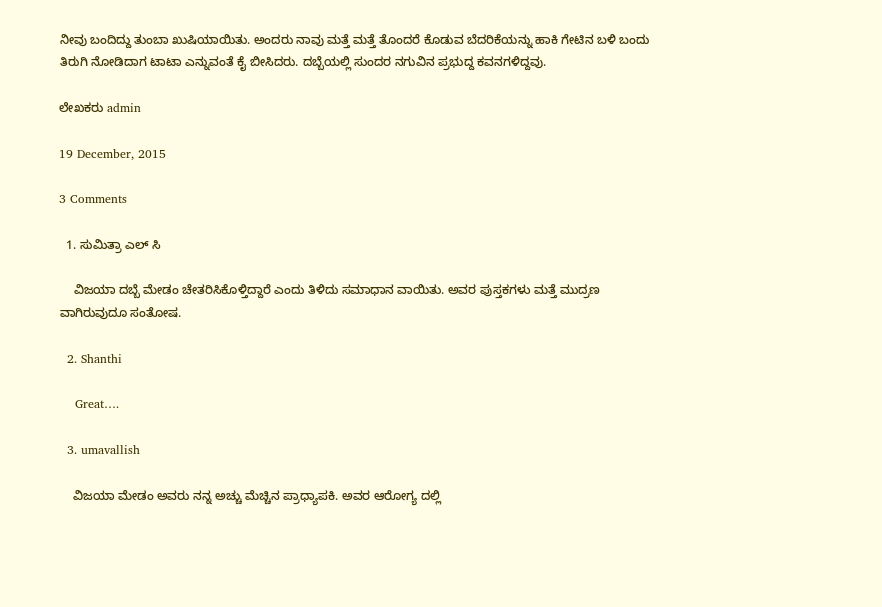ನೀವು ಬಂದಿದ್ದು ತುಂಬಾ ಖುಷಿಯಾಯಿತು. ಅಂದರು ನಾವು ಮತ್ತೆ ಮತ್ತೆ ತೊಂದರೆ ಕೊಡುವ ಬೆದರಿಕೆಯನ್ನು ಹಾಕಿ ಗೇಟಿನ ಬಳಿ ಬಂದು ತಿರುಗಿ ನೋಡಿದಾಗ ಟಾಟಾ ಎನ್ನುವಂತೆ ಕೈ ಬೀಸಿದರು. ದಬ್ಬೆಯಲ್ಲಿ ಸುಂದರ ನಗುವಿನ ಪ್ರಭುದ್ದ ಕವನಗಳಿದ್ದವು.

ಲೇಖಕರು admin

19 December, 2015

3 Comments

  1. ಸುಮಿತ್ರಾ ಎಲ್ ಸಿ

    ವಿಜಯಾ ದಬ್ಬೆ ಮೇಡಂ ಚೇತರಿಸಿಕೊಳ್ತಿದ್ದಾರೆ ಎಂದು ತಿಳಿದು ಸಮಾಧಾನ ವಾಯಿತು. ಅವರ ಪುಸ್ತಕಗಳು ಮತ್ತೆ ಮುದ್ರಣ ವಾಗಿರುವುದೂ ಸಂತೋಷ.

  2. Shanthi

    Great….

  3. umavallish

    ವಿಜಯಾ ಮೇಡಂ ಅವರು ನನ್ನ ಅಚ್ಚು ಮೆಚ್ಚಿನ ಪ್ರಾಧ್ಯಾಪಕಿ. ಅವರ ಆರೋಗ್ಯ ದಲ್ಲಿ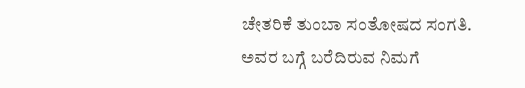ಚೇತರಿಕೆ ತುಂಬಾ ಸಂತೋಷದ ಸಂಗತಿ. ಅವರ ಬಗ್ಗೆ ಬರೆದಿರುವ ನಿಮಗೆ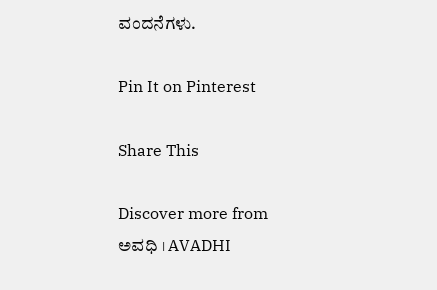ವಂದನೆಗಳು.

Pin It on Pinterest

Share This

Discover more from ಅವಧಿ । AVADHI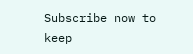Subscribe now to keep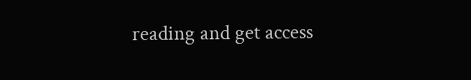reading and get access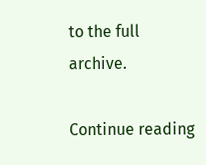to the full archive.

Continue reading